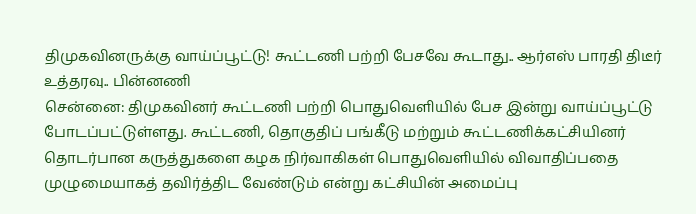திமுகவினருக்கு வாய்ப்பூட்டு! கூட்டணி பற்றி பேசவே கூடாது.. ஆர்எஸ் பாரதி திடீர் உத்தரவு.. பின்னணி
சென்னை: திமுகவினர் கூட்டணி பற்றி பொதுவெளியில் பேச இன்று வாய்ப்பூட்டு போடப்பட்டுள்ளது. கூட்டணி, தொகுதிப் பங்கீடு மற்றும் கூட்டணிக்கட்சியினர் தொடர்பான கருத்துகளை கழக நிர்வாகிகள் பொதுவெளியில் விவாதிப்பதை முழுமையாகத் தவிர்த்திட வேண்டும் என்று கட்சியின் அமைப்பு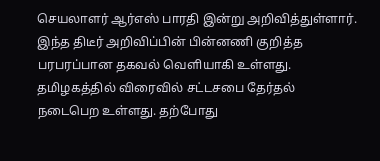செயலாளர் ஆர்எஸ் பாரதி இன்று அறிவித்துள்ளார். இந்த திடீர் அறிவிப்பின் பின்னணி குறித்த பரபரப்பான தகவல் வெளியாகி உள்ளது.
தமிழகத்தில் விரைவில் சட்டசபை தேர்தல் நடைபெற உள்ளது. தற்போது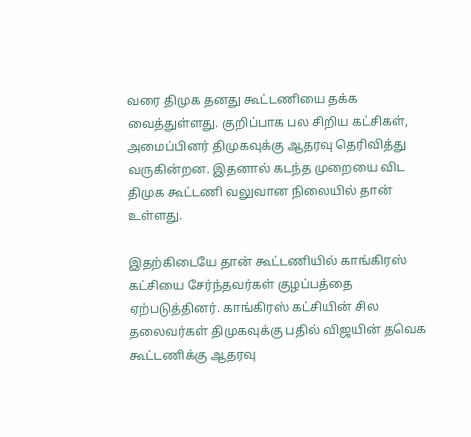வரை திமுக தனது கூட்டணியை தக்க வைத்துள்ளது. குறிப்பாக பல சிறிய கட்சிகள், அமைப்பினர் திமுகவுக்கு ஆதரவு தெரிவித்து வருகின்றன. இதனால் கடந்த முறையை விட திமுக கூட்டணி வலுவான நிலையில் தான் உள்ளது.

இதற்கிடையே தான் கூட்டணியில் காங்கிரஸ் கட்சியை சேர்ந்தவர்கள் குழப்பத்தை ஏற்படுத்தினர். காங்கிரஸ் கட்சியின் சில தலைவர்கள் திமுகவுக்கு பதில் விஜயின் தவெக கூட்டணிக்கு ஆதரவு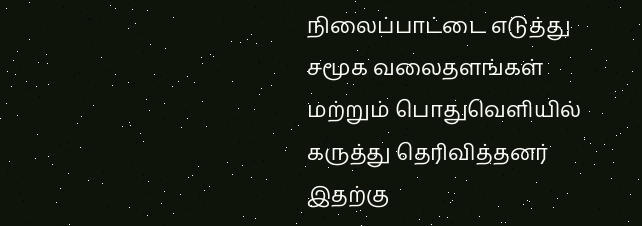நிலைப்பாட்டை எடுத்து சமூக வலைதளங்கள் மற்றும் பொதுவெளியில் கருத்து தெரிவித்தனர் இதற்கு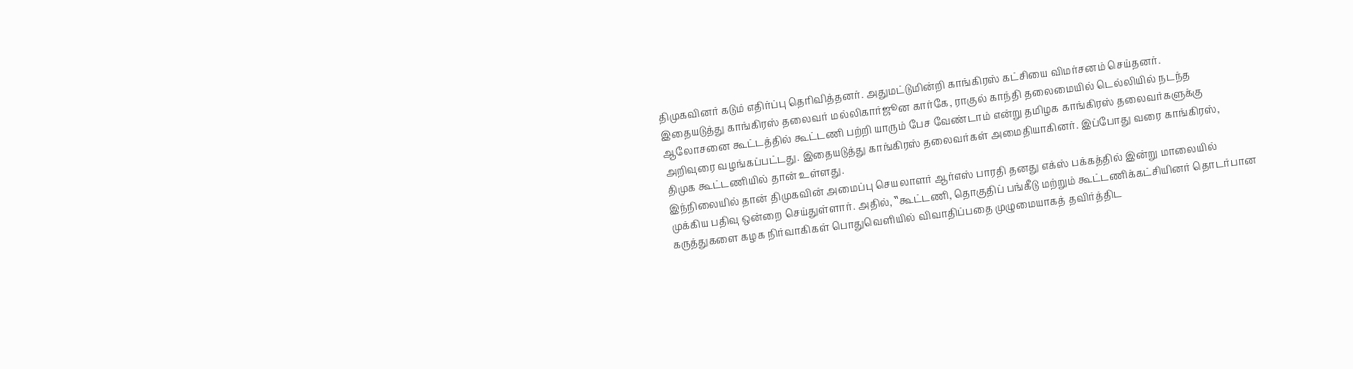திமுகவினர் கடும் எதிர்ப்பு தெரிவித்தனர். அதுமட்டுமின்றி காங்கிரஸ் கட்சியை விமர்சனம் செய்தனர்.
இதையடுத்து காங்கிரஸ் தலைவர் மல்லிகார்ஜூன கார்கே, ராகுல் காந்தி தலைமையில் டெல்லியில் நடந்த ஆலோசனை கூட்டத்தில் கூட்டணி பற்றி யாரும் பேச வேண்டாம் என்று தமிழக காங்கிரஸ் தலைவர்களுக்கு அறிவுரை வழங்கப்பட்டது. இதையடுத்து காங்கிரஸ் தலைவர்கள் அமைதியாகினர். இப்போது வரை காங்கிரஸ், திமுக கூட்டணியில் தான் உள்ளது.
இந்நிலையில் தான் திமுகவின் அமைப்பு செயலாளர் ஆர்எஸ் பாரதி தனது எக்ஸ் பக்கத்தில் இன்று மாலையில் முக்கிய பதிவு ஒன்றை செய்துள்ளார். அதில், ‛‛கூட்டணி, தொகுதிப் பங்கீடு மற்றும் கூட்டணிக்கட்சியினர் தொடர்பான கருத்துகளை கழக நிர்வாகிகள் பொதுவெளியில் விவாதிப்பதை முழுமையாகத் தவிர்த்திட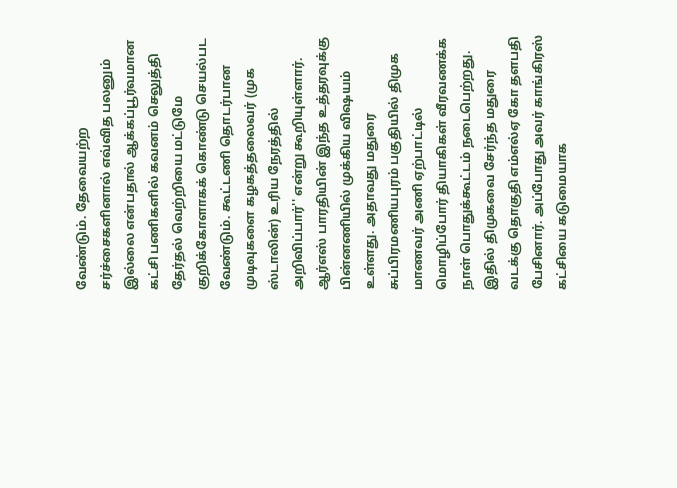வேண்டும். தேவையற்ற சர்ச்சைகளினால் எவ்வித பலனும் இல்லை என்பதால் ஆக்கப்பூர்வமான கட்சி பணிகளில் கவனம் செலுத்தி தேர்தல் வெற்றியை மட்டுமே குறிக்கோளாகக் கொண்டு செயல்பட வேண்டும். கூட்டணி தொடர்பான முடிவுகளை கழகத்தலைவர் (முக ஸ்டாலின்) உரிய நேரத்தில் அறிவிப்பார்'' என்று கூறியுள்ளார்.
ஆர்எஸ் பாரதியின் இந்த உத்தரவுக்கு பின்னணியில் முக்கிய விஷயம் உள்ளது. அதாவது மதுரை சுப்பிரமணியபுரம் பகுதியில் திமுக மாணவர் அணி ஏற்பாட்டில் மொழிப்போர் தியாகிகள் வீரவணக்க நாள் பொதுக்கூட்டம் நடைபெற்றது. இதில் திமுகவை சேர்ந்த மதுரை வடக்கு தொகுதி எம்எல்ஏ கோ தளபதி பேசினார். அப்போது அவர் காங்கிரஸ் கட்சியை கடுமையாக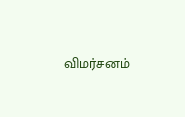விமர்சனம்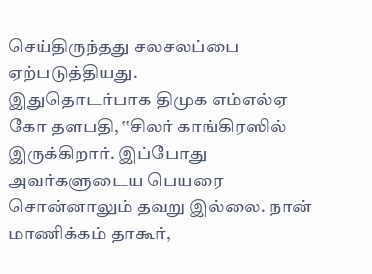செய்திருந்தது சலசலப்பை ஏற்படுத்தியது.
இதுதொடர்பாக திமுக எம்எல்ஏ கோ தளபதி, ‛‛சிலர் காங்கிரஸில் இருக்கிறார். இப்போது அவர்களுடைய பெயரை சொன்னாலும் தவறு இல்லை. நான் மாணிக்கம் தாகூர்,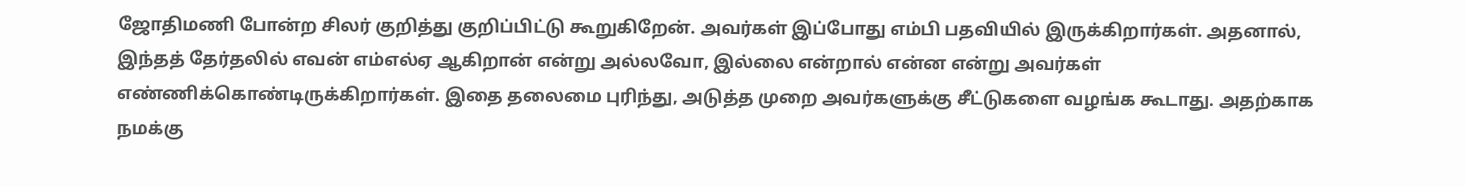ஜோதிமணி போன்ற சிலர் குறித்து குறிப்பிட்டு கூறுகிறேன். அவர்கள் இப்போது எம்பி பதவியில் இருக்கிறார்கள். அதனால், இந்தத் தேர்தலில் எவன் எம்எல்ஏ ஆகிறான் என்று அல்லவோ, இல்லை என்றால் என்ன என்று அவர்கள் எண்ணிக்கொண்டிருக்கிறார்கள். இதை தலைமை புரிந்து, அடுத்த முறை அவர்களுக்கு சீட்டுகளை வழங்க கூடாது. அதற்காக நமக்கு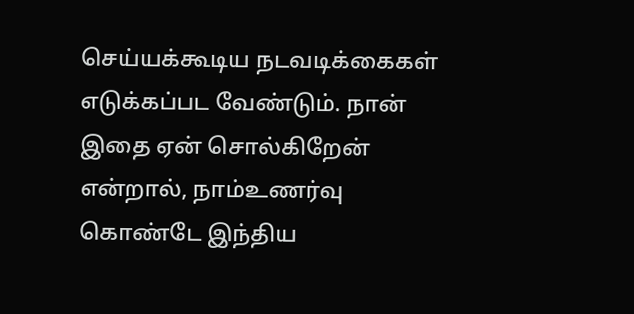செய்யக்கூடிய நடவடிக்கைகள் எடுக்கப்பட வேண்டும். நான் இதை ஏன் சொல்கிறேன் என்றால், நாம்உணர்வு கொண்டே இந்திய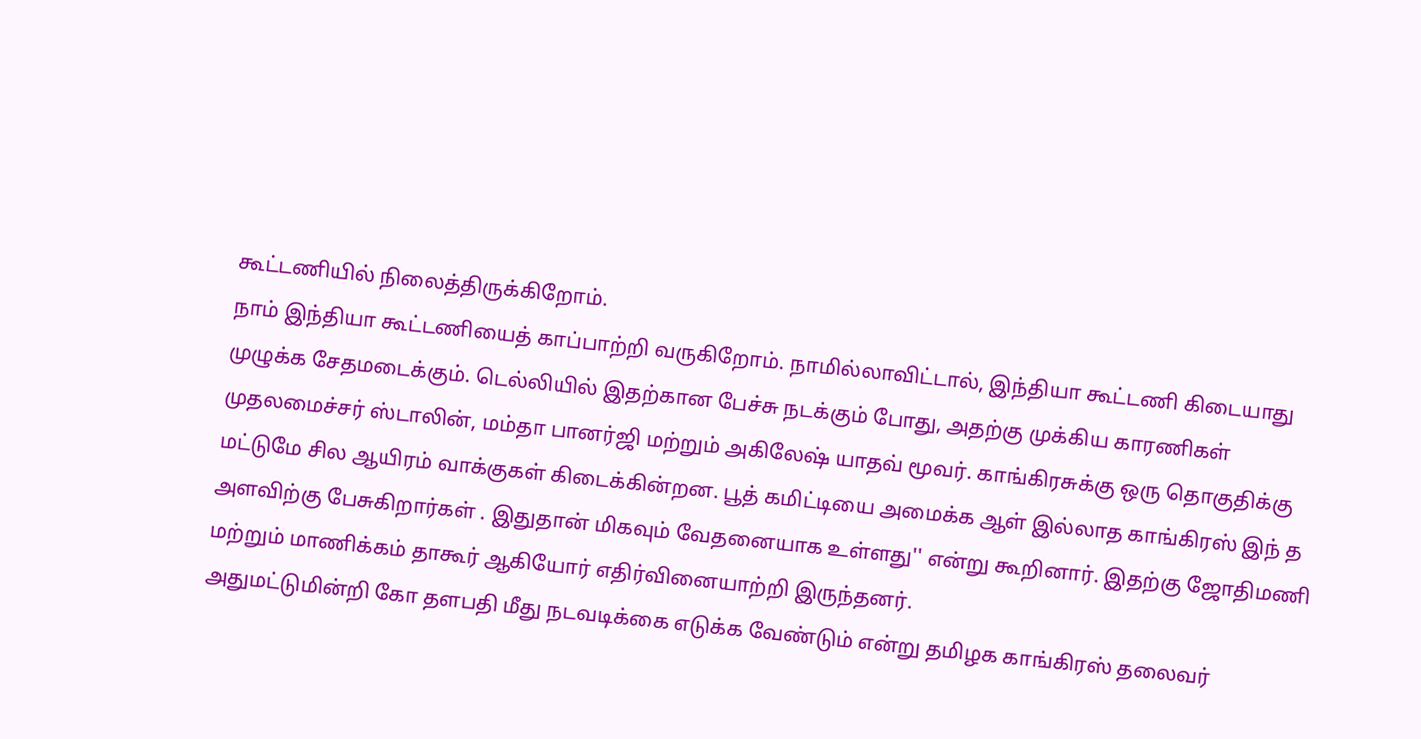கூட்டணியில் நிலைத்திருக்கிறோம்.
நாம் இந்தியா கூட்டணியைத் காப்பாற்றி வருகிறோம். நாமில்லாவிட்டால், இந்தியா கூட்டணி கிடையாது முழுக்க சேதமடைக்கும். டெல்லியில் இதற்கான பேச்சு நடக்கும் போது, அதற்கு முக்கிய காரணிகள் முதலமைச்சர் ஸ்டாலின், மம்தா பானர்ஜி மற்றும் அகிலேஷ் யாதவ் மூவர். காங்கிரசுக்கு ஒரு தொகுதிக்கு மட்டுமே சில ஆயிரம் வாக்குகள் கிடைக்கின்றன. பூத் கமிட்டியை அமைக்க ஆள் இல்லாத காங்கிரஸ் இந் த அளவிற்கு பேசுகிறார்கள் . இதுதான் மிகவும் வேதனையாக உள்ளது'' என்று கூறினார். இதற்கு ஜோதிமணி மற்றும் மாணிக்கம் தாகூர் ஆகியோர் எதிர்வினையாற்றி இருந்தனர்.
அதுமட்டுமின்றி கோ தளபதி மீது நடவடிக்கை எடுக்க வேண்டும் என்று தமிழக காங்கிரஸ் தலைவர்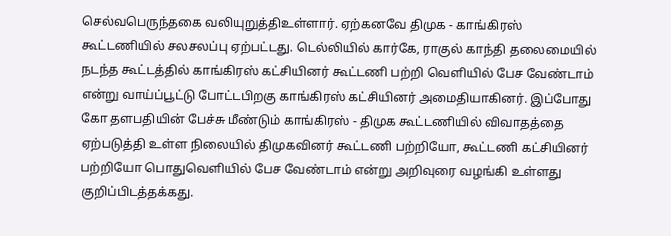செல்வபெருந்தகை வலியுறுத்திஉள்ளார். ஏற்கனவே திமுக - காங்கிரஸ் கூட்டணியில் சலசலப்பு ஏற்பட்டது. டெல்லியில் கார்கே, ராகுல் காந்தி தலைமையில் நடந்த கூட்டத்தில் காங்கிரஸ் கட்சியினர் கூட்டணி பற்றி வெளியில் பேச வேண்டாம் என்று வாய்ப்பூட்டு போட்டபிறகு காங்கிரஸ் கட்சியினர் அமைதியாகினர். இப்போது கோ தளபதியின் பேச்சு மீண்டும் காங்கிரஸ் - திமுக கூட்டணியில் விவாதத்தை ஏற்படுத்தி உள்ள நிலையில் திமுகவினர் கூட்டணி பற்றியோ, கூட்டணி கட்சியினர் பற்றியோ பொதுவெளியில் பேச வேண்டாம் என்று அறிவுரை வழங்கி உள்ளது குறிப்பிடத்தக்கது.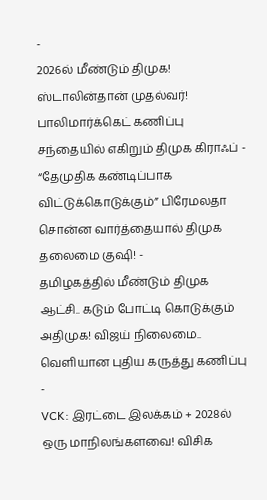-
2026ல் மீண்டும் திமுக! ஸ்டாலின்தான் முதல்வர்! பாலிமார்க்கெட் கணிப்பு சந்தையில் எகிறும் திமுக கிராஃப் -
“தேமுதிக கண்டிப்பாக விட்டுக்கொடுக்கும்” பிரேமலதா சொன்ன வார்த்தையால் திமுக தலைமை குஷி! -
தமிழகத்தில் மீண்டும் திமுக ஆட்சி.. கடும் போட்டி கொடுக்கும் அதிமுக! விஜய் நிலைமை.. வெளியான புதிய கருத்து கணிப்பு -
VCK: இரட்டை இலக்கம் + 2028ல் ஒரு மாநிலங்களவை! விசிக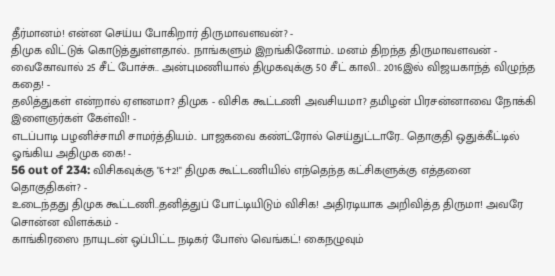தீர்மானம்! என்ன செய்ய போகிறார் திருமாவளவன்? -
திமுக விட்டுக் கொடுத்துள்ளதால்.. நாங்களும் இறங்கினோம்.. மனம் திறந்த திருமாவளவன் -
வைகோவால் 25 சீட் போச்சு.. அன்புமணியால் திமுகவுக்கு 50 சீட் காலி.. 2016இல் விஜயகாந்த் விழுந்த கதை! -
தலித்துகள் என்றால் ஏளனமா? திமுக - விசிக கூட்டணி அவசியமா? தமிழன் பிரசன்னாவை நோக்கி இளைஞர்கள் கேள்வி! -
எடப்பாடி பழனிச்சாமி சாமர்த்தியம்.. பாஜகவை கண்ட்ரோல் செய்துட்டாரே.. தொகுதி ஒதுக்கீட்டில் ஓங்கிய அதிமுக கை! -
56 out of 234: விசிகவுக்கு "6+2!" திமுக கூட்டணியில் எந்தெந்த கட்சிகளுக்கு எத்தனை தொகுதிகள்? -
உடைந்தது திமுக கூட்டணி..தனித்துப் போட்டியிடும் விசிக! அதிரடியாக அறிவித்த திருமா! அவரே சொன்ன விளக்கம் -
காங்கிரஸை நாயுடன் ஒப்பிட்ட நடிகர் போஸ் வெங்கட்! கைநழுவும்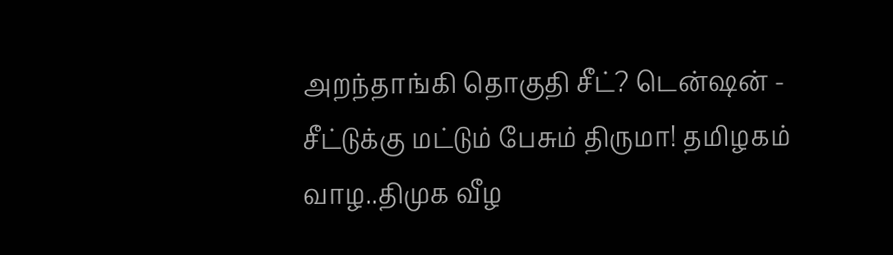அறந்தாங்கி தொகுதி சீட்? டென்ஷன் -
சீட்டுக்கு மட்டும் பேசும் திருமா! தமிழகம் வாழ..திமுக வீழ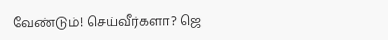வேண்டும்! செய்வீர்களா? ஜெ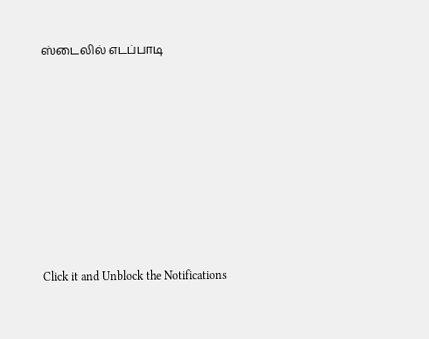ஸ்டைலில் எடப்பாடி












Click it and Unblock the Notifications